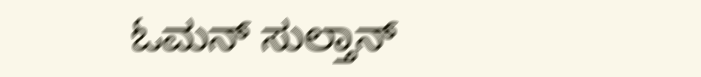ಓಮನ್ ಸುಲ್ತಾನ್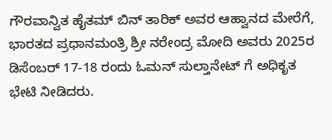ಗೌರವಾನ್ವಿತ ಹೈತಮ್ ಬಿನ್ ತಾರಿಕ್ ಅವರ ಆಹ್ವಾನದ ಮೇರೆಗೆ, ಭಾರತದ ಪ್ರಧಾನಮಂತ್ರಿ ಶ್ರೀ ನರೇಂದ್ರ ಮೋದಿ ಅವರು 2025ರ ಡಿಸೆಂಬರ್ 17-18 ರಂದು ಓಮನ್ ಸುಲ್ತಾನೇಟ್ ಗೆ ಅಧಿಕೃತ ಭೇಟಿ ನೀಡಿದರು.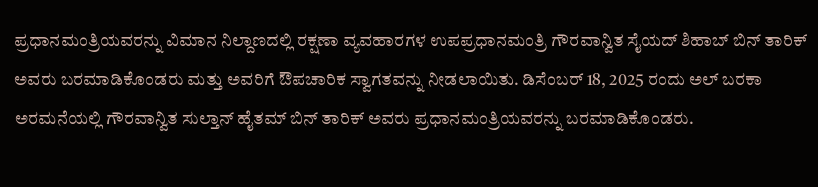ಪ್ರಧಾನಮಂತ್ರಿಯವರನ್ನು ವಿಮಾನ ನಿಲ್ದಾಣದಲ್ಲಿ ರಕ್ಷಣಾ ವ್ಯವಹಾರಗಳ ಉಪಪ್ರಧಾನಮಂತ್ರಿ ಗೌರವಾನ್ವಿತ ಸೈಯದ್ ಶಿಹಾಬ್ ಬಿನ್ ತಾರಿಕ್ ಅವರು ಬರಮಾಡಿಕೊಂಡರು ಮತ್ತು ಅವರಿಗೆ ಔಪಚಾರಿಕ ಸ್ವಾಗತವನ್ನು ನೀಡಲಾಯಿತು. ಡಿಸೆಂಬರ್ 18, 2025 ರಂದು ಅಲ್ ಬರಕಾ ಅರಮನೆಯಲ್ಲಿ ಗೌರವಾನ್ವಿತ ಸುಲ್ತಾನ್ ಹೈತಮ್ ಬಿನ್ ತಾರಿಕ್ ಅವರು ಪ್ರಧಾನಮಂತ್ರಿಯವರನ್ನು ಬರಮಾಡಿಕೊಂಡರು.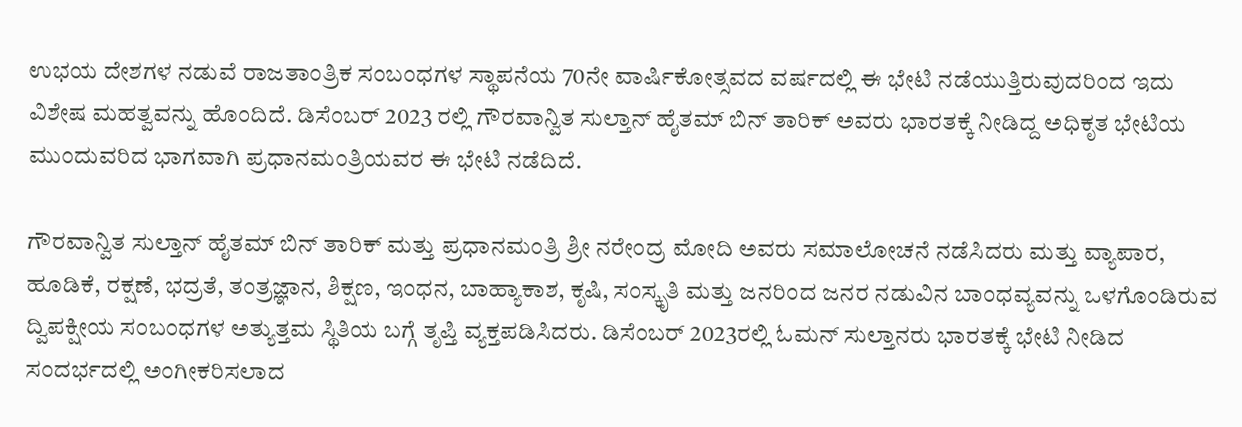ಉಭಯ ದೇಶಗಳ ನಡುವೆ ರಾಜತಾಂತ್ರಿಕ ಸಂಬಂಧಗಳ ಸ್ಥಾಪನೆಯ 70ನೇ ವಾರ್ಷಿಕೋತ್ಸವದ ವರ್ಷದಲ್ಲಿ ಈ ಭೇಟಿ ನಡೆಯುತ್ತಿರುವುದರಿಂದ ಇದು ವಿಶೇಷ ಮಹತ್ವವನ್ನು ಹೊಂದಿದೆ. ಡಿಸೆಂಬರ್ 2023 ರಲ್ಲಿ ಗೌರವಾನ್ವಿತ ಸುಲ್ತಾನ್ ಹೈತಮ್ ಬಿನ್ ತಾರಿಕ್ ಅವರು ಭಾರತಕ್ಕೆ ನೀಡಿದ್ದ ಅಧಿಕೃತ ಭೇಟಿಯ ಮುಂದುವರಿದ ಭಾಗವಾಗಿ ಪ್ರಧಾನಮಂತ್ರಿಯವರ ಈ ಭೇಟಿ ನಡೆದಿದೆ.

ಗೌರವಾನ್ವಿತ ಸುಲ್ತಾನ್ ಹೈತಮ್ ಬಿನ್ ತಾರಿಕ್ ಮತ್ತು ಪ್ರಧಾನಮಂತ್ರಿ ಶ್ರೀ ನರೇಂದ್ರ ಮೋದಿ ಅವರು ಸಮಾಲೋಚನೆ ನಡೆಸಿದರು ಮತ್ತು ವ್ಯಾಪಾರ, ಹೂಡಿಕೆ, ರಕ್ಷಣೆ, ಭದ್ರತೆ, ತಂತ್ರಜ್ಞಾನ, ಶಿಕ್ಷಣ, ಇಂಧನ, ಬಾಹ್ಯಾಕಾಶ, ಕೃಷಿ, ಸಂಸ್ಕೃತಿ ಮತ್ತು ಜನರಿಂದ ಜನರ ನಡುವಿನ ಬಾಂಧವ್ಯವನ್ನು ಒಳಗೊಂಡಿರುವ ದ್ವಿಪಕ್ಷೀಯ ಸಂಬಂಧಗಳ ಅತ್ಯುತ್ತಮ ಸ್ಥಿತಿಯ ಬಗ್ಗೆ ತೃಪ್ತಿ ವ್ಯಕ್ತಪಡಿಸಿದರು. ಡಿಸೆಂಬರ್ 2023ರಲ್ಲಿ ಓಮನ್ ಸುಲ್ತಾನರು ಭಾರತಕ್ಕೆ ಭೇಟಿ ನೀಡಿದ ಸಂದರ್ಭದಲ್ಲಿ ಅಂಗೀಕರಿಸಲಾದ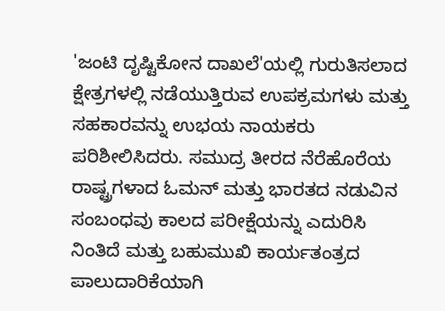'ಜಂಟಿ ದೃಷ್ಟಿಕೋನ ದಾಖಲೆ'ಯಲ್ಲಿ ಗುರುತಿಸಲಾದ ಕ್ಷೇತ್ರಗಳಲ್ಲಿ ನಡೆಯುತ್ತಿರುವ ಉಪಕ್ರಮಗಳು ಮತ್ತು ಸಹಕಾರವನ್ನು ಉಭಯ ನಾಯಕರು ಪರಿಶೀಲಿಸಿದರು. ಸಮುದ್ರ ತೀರದ ನೆರೆಹೊರೆಯ ರಾಷ್ಟ್ರಗಳಾದ ಓಮನ್ ಮತ್ತು ಭಾರತದ ನಡುವಿನ ಸಂಬಂಧವು ಕಾಲದ ಪರೀಕ್ಷೆಯನ್ನು ಎದುರಿಸಿ ನಿಂತಿದೆ ಮತ್ತು ಬಹುಮುಖಿ ಕಾರ್ಯತಂತ್ರದ ಪಾಲುದಾರಿಕೆಯಾಗಿ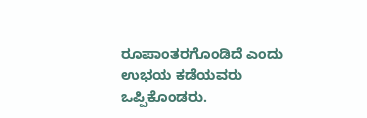ರೂಪಾಂತರಗೊಂಡಿದೆ ಎಂದು ಉಭಯ ಕಡೆಯವರು ಒಪ್ಪಿಕೊಂಡರು.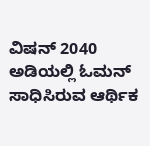ವಿಷನ್ 2040 ಅಡಿಯಲ್ಲಿ ಓಮನ್ ಸಾಧಿಸಿರುವ ಆರ್ಥಿಕ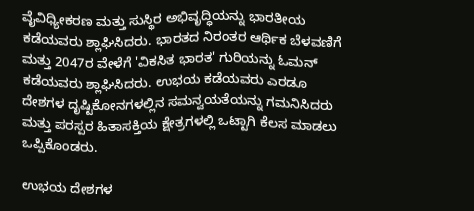ವೈವಿಧ್ಯೀಕರಣ ಮತ್ತು ಸುಸ್ಥಿರ ಅಭಿವೃದ್ಧಿಯನ್ನು ಭಾರತೀಯ ಕಡೆಯವರು ಶ್ಲಾಘಿಸಿದರು. ಭಾರತದ ನಿರಂತರ ಆರ್ಥಿಕ ಬೆಳವಣಿಗೆ ಮತ್ತು 2047ರ ವೇಳೆಗೆ 'ವಿಕಸಿತ ಭಾರತ' ಗುರಿಯನ್ನು ಓಮನ್ ಕಡೆಯವರು ಶ್ಲಾಘಿಸಿದರು. ಉಭಯ ಕಡೆಯವರು ಎರಡೂ ದೇಶಗಳ ದೃಷ್ಟಿಕೋನಗಳಲ್ಲಿನ ಸಮನ್ವಯತೆಯನ್ನು ಗಮನಿಸಿದರು ಮತ್ತು ಪರಸ್ಪರ ಹಿತಾಸಕ್ತಿಯ ಕ್ಷೇತ್ರಗಳಲ್ಲಿ ಒಟ್ಟಾಗಿ ಕೆಲಸ ಮಾಡಲು ಒಪ್ಪಿಕೊಂಡರು.

ಉಭಯ ದೇಶಗಳ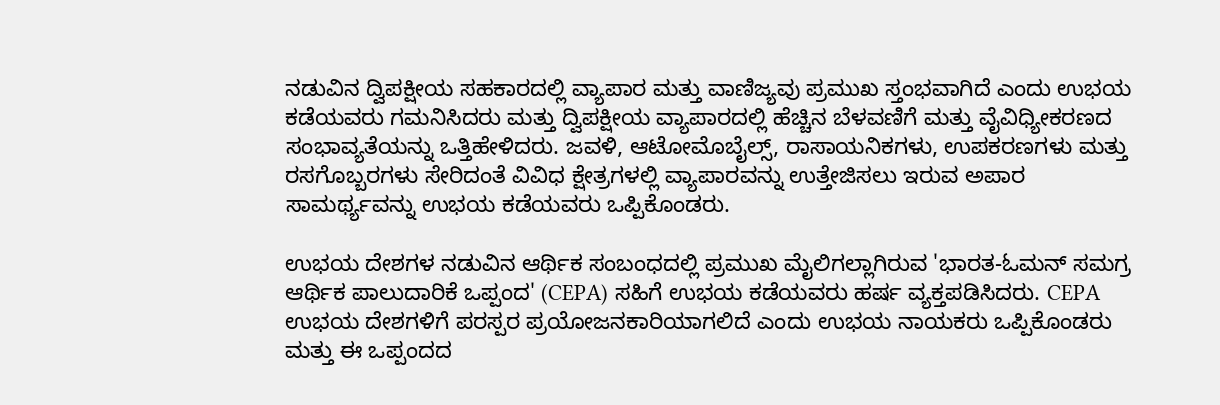ನಡುವಿನ ದ್ವಿಪಕ್ಷೀಯ ಸಹಕಾರದಲ್ಲಿ ವ್ಯಾಪಾರ ಮತ್ತು ವಾಣಿಜ್ಯವು ಪ್ರಮುಖ ಸ್ತಂಭವಾಗಿದೆ ಎಂದು ಉಭಯ ಕಡೆಯವರು ಗಮನಿಸಿದರು ಮತ್ತು ದ್ವಿಪಕ್ಷೀಯ ವ್ಯಾಪಾರದಲ್ಲಿ ಹೆಚ್ಚಿನ ಬೆಳವಣಿಗೆ ಮತ್ತು ವೈವಿಧ್ಯೀಕರಣದ ಸಂಭಾವ್ಯತೆಯನ್ನು ಒತ್ತಿಹೇಳಿದರು. ಜವಳಿ, ಆಟೋಮೊಬೈಲ್ಸ್, ರಾಸಾಯನಿಕಗಳು, ಉಪಕರಣಗಳು ಮತ್ತು ರಸಗೊಬ್ಬರಗಳು ಸೇರಿದಂತೆ ವಿವಿಧ ಕ್ಷೇತ್ರಗಳಲ್ಲಿ ವ್ಯಾಪಾರವನ್ನು ಉತ್ತೇಜಿಸಲು ಇರುವ ಅಪಾರ ಸಾಮರ್ಥ್ಯವನ್ನು ಉಭಯ ಕಡೆಯವರು ಒಪ್ಪಿಕೊಂಡರು.

ಉಭಯ ದೇಶಗಳ ನಡುವಿನ ಆರ್ಥಿಕ ಸಂಬಂಧದಲ್ಲಿ ಪ್ರಮುಖ ಮೈಲಿಗಲ್ಲಾಗಿರುವ 'ಭಾರತ-ಓಮನ್ ಸಮಗ್ರ ಆರ್ಥಿಕ ಪಾಲುದಾರಿಕೆ ಒಪ್ಪಂದ' (CEPA) ಸಹಿಗೆ ಉಭಯ ಕಡೆಯವರು ಹರ್ಷ ವ್ಯಕ್ತಪಡಿಸಿದರು. CEPA ಉಭಯ ದೇಶಗಳಿಗೆ ಪರಸ್ಪರ ಪ್ರಯೋಜನಕಾರಿಯಾಗಲಿದೆ ಎಂದು ಉಭಯ ನಾಯಕರು ಒಪ್ಪಿಕೊಂಡರು ಮತ್ತು ಈ ಒಪ್ಪಂದದ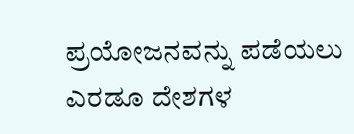ಪ್ರಯೋಜನವನ್ನು ಪಡೆಯಲು ಎರಡೂ ದೇಶಗಳ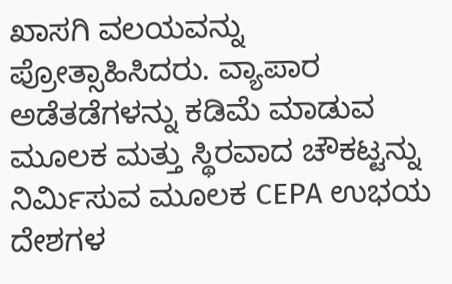ಖಾಸಗಿ ವಲಯವನ್ನು ಪ್ರೋತ್ಸಾಹಿಸಿದರು. ವ್ಯಾಪಾರ ಅಡೆತಡೆಗಳನ್ನು ಕಡಿಮೆ ಮಾಡುವ ಮೂಲಕ ಮತ್ತು ಸ್ಥಿರವಾದ ಚೌಕಟ್ಟನ್ನು ನಿರ್ಮಿಸುವ ಮೂಲಕ CEPA ಉಭಯ ದೇಶಗಳ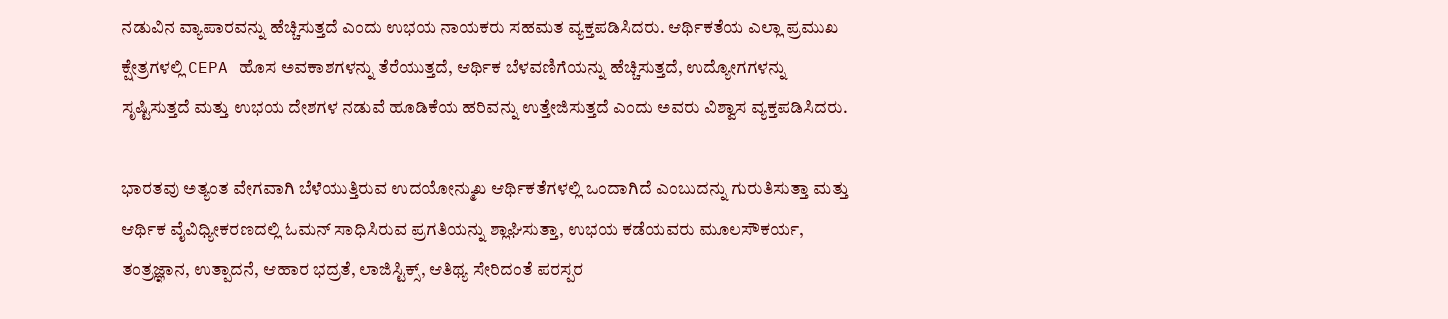ನಡುವಿನ ವ್ಯಾಪಾರವನ್ನು ಹೆಚ್ಚಿಸುತ್ತದೆ ಎಂದು ಉಭಯ ನಾಯಕರು ಸಹಮತ ವ್ಯಕ್ತಪಡಿಸಿದರು. ಆರ್ಥಿಕತೆಯ ಎಲ್ಲಾ ಪ್ರಮುಖ ಕ್ಷೇತ್ರಗಳಲ್ಲಿ CEPA ಹೊಸ ಅವಕಾಶಗಳನ್ನು ತೆರೆಯುತ್ತದೆ, ಆರ್ಥಿಕ ಬೆಳವಣಿಗೆಯನ್ನು ಹೆಚ್ಚಿಸುತ್ತದೆ, ಉದ್ಯೋಗಗಳನ್ನು ಸೃಷ್ಟಿಸುತ್ತದೆ ಮತ್ತು ಉಭಯ ದೇಶಗಳ ನಡುವೆ ಹೂಡಿಕೆಯ ಹರಿವನ್ನು ಉತ್ತೇಜಿಸುತ್ತದೆ ಎಂದು ಅವರು ವಿಶ್ವಾಸ ವ್ಯಕ್ತಪಡಿಸಿದರು.

ಭಾರತವು ಅತ್ಯಂತ ವೇಗವಾಗಿ ಬೆಳೆಯುತ್ತಿರುವ ಉದಯೋನ್ಮುಖ ಆರ್ಥಿಕತೆಗಳಲ್ಲಿ ಒಂದಾಗಿದೆ ಎಂಬುದನ್ನು ಗುರುತಿಸುತ್ತಾ ಮತ್ತು ಆರ್ಥಿಕ ವೈವಿಧ್ಯೀಕರಣದಲ್ಲಿ ಓಮನ್ ಸಾಧಿಸಿರುವ ಪ್ರಗತಿಯನ್ನು ಶ್ಲಾಘಿಸುತ್ತಾ, ಉಭಯ ಕಡೆಯವರು ಮೂಲಸೌಕರ್ಯ, ತಂತ್ರಜ್ಞಾನ, ಉತ್ಪಾದನೆ, ಆಹಾರ ಭದ್ರತೆ, ಲಾಜಿಸ್ಟಿಕ್ಸ್, ಆತಿಥ್ಯ ಸೇರಿದಂತೆ ಪರಸ್ಪರ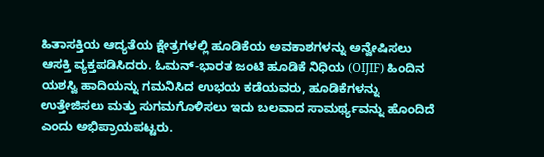ಹಿತಾಸಕ್ತಿಯ ಆದ್ಯತೆಯ ಕ್ಷೇತ್ರಗಳಲ್ಲಿ ಹೂಡಿಕೆಯ ಅವಕಾಶಗಳನ್ನು ಅನ್ವೇಷಿಸಲು ಆಸಕ್ತಿ ವ್ಯಕ್ತಪಡಿಸಿದರು. ಓಮನ್-ಭಾರತ ಜಂಟಿ ಹೂಡಿಕೆ ನಿಧಿಯ (OIJIF) ಹಿಂದಿನ ಯಶಸ್ವಿ ಹಾದಿಯನ್ನು ಗಮನಿಸಿದ ಉಭಯ ಕಡೆಯವರು, ಹೂಡಿಕೆಗಳನ್ನು ಉತ್ತೇಜಿಸಲು ಮತ್ತು ಸುಗಮಗೊಳಿಸಲು ಇದು ಬಲವಾದ ಸಾಮರ್ಥ್ಯವನ್ನು ಹೊಂದಿದೆ ಎಂದು ಅಭಿಪ್ರಾಯಪಟ್ಟರು.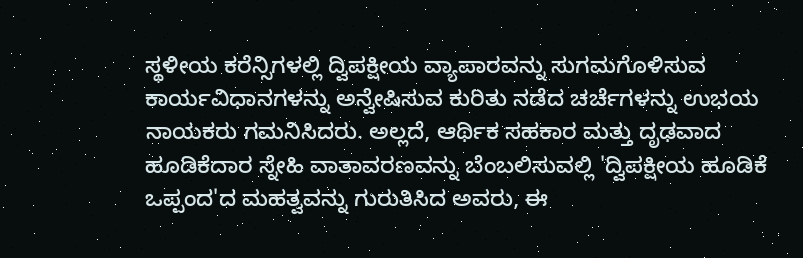ಸ್ಥಳೀಯ ಕರೆನ್ಸಿಗಳಲ್ಲಿ ದ್ವಿಪಕ್ಷೀಯ ವ್ಯಾಪಾರವನ್ನು ಸುಗಮಗೊಳಿಸುವ ಕಾರ್ಯವಿಧಾನಗಳನ್ನು ಅನ್ವೇಷಿಸುವ ಕುರಿತು ನಡೆದ ಚರ್ಚೆಗಳನ್ನು ಉಭಯ ನಾಯಕರು ಗಮನಿಸಿದರು. ಅಲ್ಲದೆ, ಆರ್ಥಿಕ ಸಹಕಾರ ಮತ್ತು ದೃಢವಾದ ಹೂಡಿಕೆದಾರ ಸ್ನೇಹಿ ವಾತಾವರಣವನ್ನು ಬೆಂಬಲಿಸುವಲ್ಲಿ 'ದ್ವಿಪಕ್ಷೀಯ ಹೂಡಿಕೆ ಒಪ್ಪಂದ'ದ ಮಹತ್ವವನ್ನು ಗುರುತಿಸಿದ ಅವರು, ಈ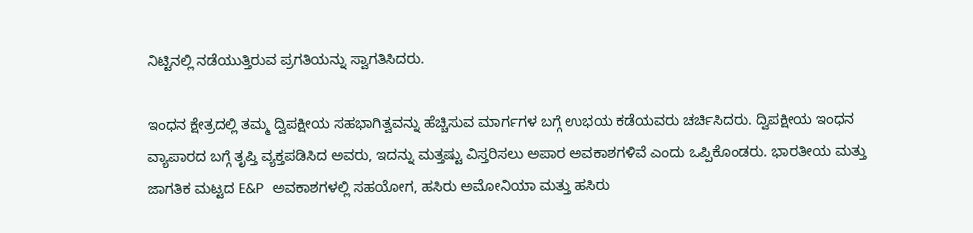ನಿಟ್ಟಿನಲ್ಲಿ ನಡೆಯುತ್ತಿರುವ ಪ್ರಗತಿಯನ್ನು ಸ್ವಾಗತಿಸಿದರು.

ಇಂಧನ ಕ್ಷೇತ್ರದಲ್ಲಿ ತಮ್ಮ ದ್ವಿಪಕ್ಷೀಯ ಸಹಭಾಗಿತ್ವವನ್ನು ಹೆಚ್ಚಿಸುವ ಮಾರ್ಗಗಳ ಬಗ್ಗೆ ಉಭಯ ಕಡೆಯವರು ಚರ್ಚಿಸಿದರು. ದ್ವಿಪಕ್ಷೀಯ ಇಂಧನ ವ್ಯಾಪಾರದ ಬಗ್ಗೆ ತೃಪ್ತಿ ವ್ಯಕ್ತಪಡಿಸಿದ ಅವರು, ಇದನ್ನು ಮತ್ತಷ್ಟು ವಿಸ್ತರಿಸಲು ಅಪಾರ ಅವಕಾಶಗಳಿವೆ ಎಂದು ಒಪ್ಪಿಕೊಂಡರು. ಭಾರತೀಯ ಮತ್ತು ಜಾಗತಿಕ ಮಟ್ಟದ E&P  ಅವಕಾಶಗಳಲ್ಲಿ ಸಹಯೋಗ, ಹಸಿರು ಅಮೋನಿಯಾ ಮತ್ತು ಹಸಿರು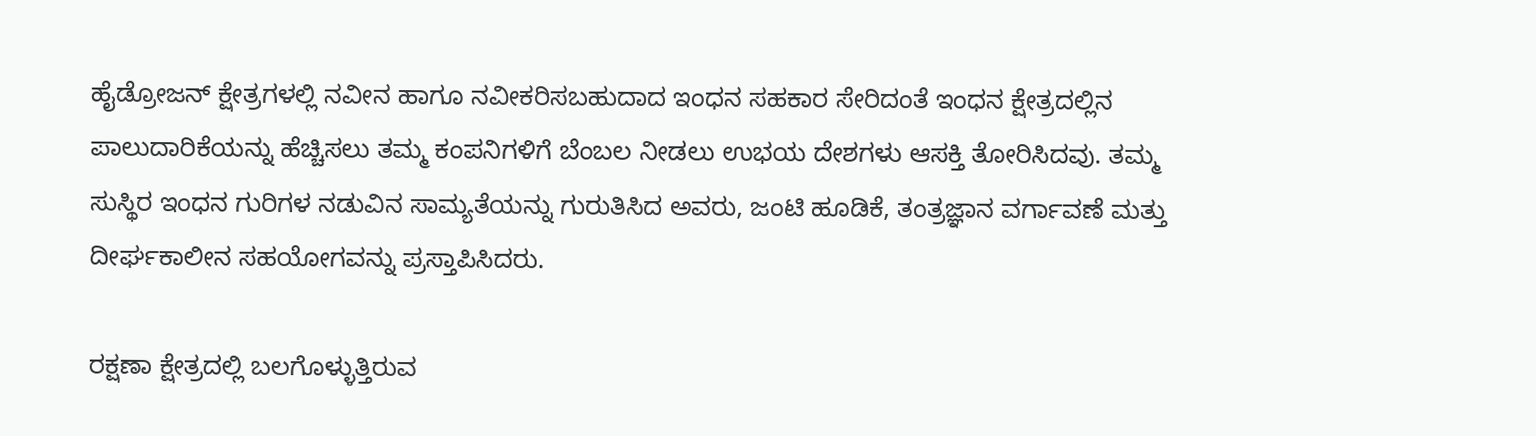ಹೈಡ್ರೋಜನ್ ಕ್ಷೇತ್ರಗಳಲ್ಲಿ ನವೀನ ಹಾಗೂ ನವೀಕರಿಸಬಹುದಾದ ಇಂಧನ ಸಹಕಾರ ಸೇರಿದಂತೆ ಇಂಧನ ಕ್ಷೇತ್ರದಲ್ಲಿನ ಪಾಲುದಾರಿಕೆಯನ್ನು ಹೆಚ್ಚಿಸಲು ತಮ್ಮ ಕಂಪನಿಗಳಿಗೆ ಬೆಂಬಲ ನೀಡಲು ಉಭಯ ದೇಶಗಳು ಆಸಕ್ತಿ ತೋರಿಸಿದವು. ತಮ್ಮ ಸುಸ್ಥಿರ ಇಂಧನ ಗುರಿಗಳ ನಡುವಿನ ಸಾಮ್ಯತೆಯನ್ನು ಗುರುತಿಸಿದ ಅವರು, ಜಂಟಿ ಹೂಡಿಕೆ, ತಂತ್ರಜ್ಞಾನ ವರ್ಗಾವಣೆ ಮತ್ತು ದೀರ್ಘಕಾಲೀನ ಸಹಯೋಗವನ್ನು ಪ್ರಸ್ತಾಪಿಸಿದರು.

ರಕ್ಷಣಾ ಕ್ಷೇತ್ರದಲ್ಲಿ ಬಲಗೊಳ್ಳುತ್ತಿರುವ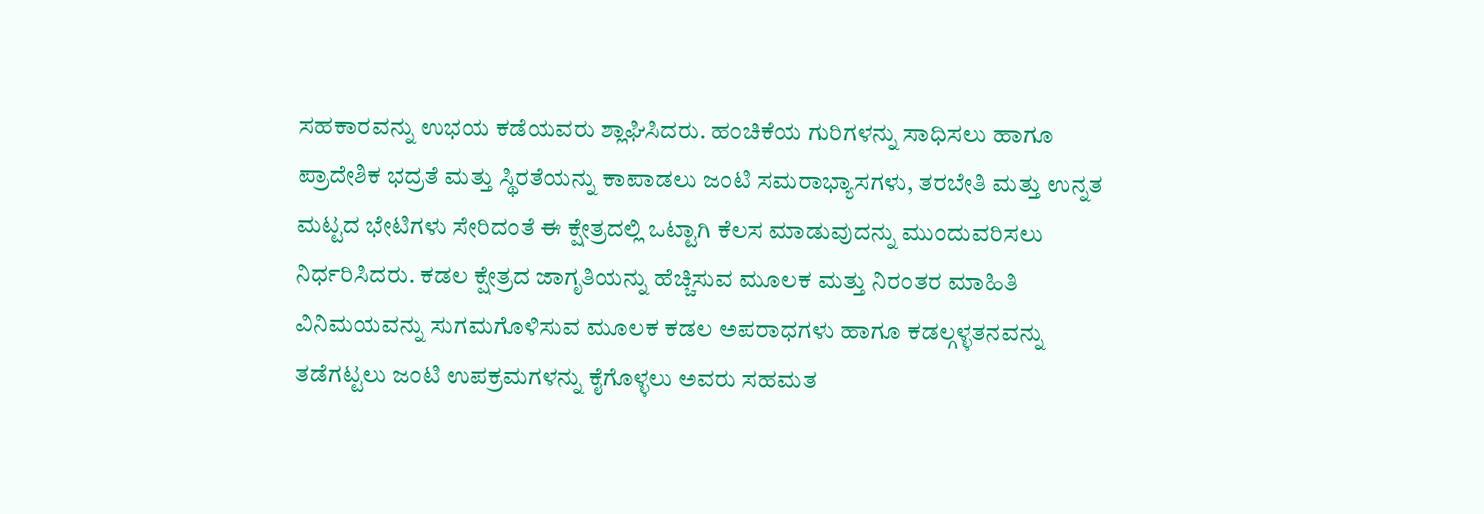ಸಹಕಾರವನ್ನು ಉಭಯ ಕಡೆಯವರು ಶ್ಲಾಘಿಸಿದರು. ಹಂಚಿಕೆಯ ಗುರಿಗಳನ್ನು ಸಾಧಿಸಲು ಹಾಗೂ ಪ್ರಾದೇಶಿಕ ಭದ್ರತೆ ಮತ್ತು ಸ್ಥಿರತೆಯನ್ನು ಕಾಪಾಡಲು ಜಂಟಿ ಸಮರಾಭ್ಯಾಸಗಳು, ತರಬೇತಿ ಮತ್ತು ಉನ್ನತ ಮಟ್ಟದ ಭೇಟಿಗಳು ಸೇರಿದಂತೆ ಈ ಕ್ಷೇತ್ರದಲ್ಲಿ ಒಟ್ಟಾಗಿ ಕೆಲಸ ಮಾಡುವುದನ್ನು ಮುಂದುವರಿಸಲು ನಿರ್ಧರಿಸಿದರು. ಕಡಲ ಕ್ಷೇತ್ರದ ಜಾಗೃತಿಯನ್ನು ಹೆಚ್ಚಿಸುವ ಮೂಲಕ ಮತ್ತು ನಿರಂತರ ಮಾಹಿತಿ ವಿನಿಮಯವನ್ನು ಸುಗಮಗೊಳಿಸುವ ಮೂಲಕ ಕಡಲ ಅಪರಾಧಗಳು ಹಾಗೂ ಕಡಲ್ಗಳ್ಳತನವನ್ನು ತಡೆಗಟ್ಟಲು ಜಂಟಿ ಉಪಕ್ರಮಗಳನ್ನು ಕೈಗೊಳ್ಳಲು ಅವರು ಸಹಮತ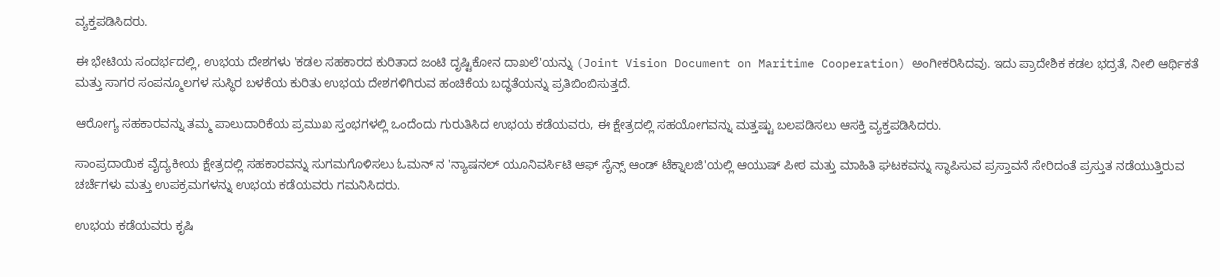ವ್ಯಕ್ತಪಡಿಸಿದರು.

ಈ ಭೇಟಿಯ ಸಂದರ್ಭದಲ್ಲಿ, ಉಭಯ ದೇಶಗಳು 'ಕಡಲ ಸಹಕಾರದ ಕುರಿತಾದ ಜಂಟಿ ದೃಷ್ಟಿಕೋನ ದಾಖಲೆ'ಯನ್ನು (Joint Vision Document on Maritime Cooperation) ಅಂಗೀಕರಿಸಿದವು. ಇದು ಪ್ರಾದೇಶಿಕ ಕಡಲ ಭದ್ರತೆ, ನೀಲಿ ಆರ್ಥಿಕತೆ ಮತ್ತು ಸಾಗರ ಸಂಪನ್ಮೂಲಗಳ ಸುಸ್ಥಿರ ಬಳಕೆಯ ಕುರಿತು ಉಭಯ ದೇಶಗಳಿಗಿರುವ ಹಂಚಿಕೆಯ ಬದ್ಧತೆಯನ್ನು ಪ್ರತಿಬಿಂಬಿಸುತ್ತದೆ.

ಆರೋಗ್ಯ ಸಹಕಾರವನ್ನು ತಮ್ಮ ಪಾಲುದಾರಿಕೆಯ ಪ್ರಮುಖ ಸ್ತಂಭಗಳಲ್ಲಿ ಒಂದೆಂದು ಗುರುತಿಸಿದ ಉಭಯ ಕಡೆಯವರು, ಈ ಕ್ಷೇತ್ರದಲ್ಲಿ ಸಹಯೋಗವನ್ನು ಮತ್ತಷ್ಟು ಬಲಪಡಿಸಲು ಆಸಕ್ತಿ ವ್ಯಕ್ತಪಡಿಸಿದರು.

ಸಾಂಪ್ರದಾಯಿಕ ವೈದ್ಯಕೀಯ ಕ್ಷೇತ್ರದಲ್ಲಿ ಸಹಕಾರವನ್ನು ಸುಗಮಗೊಳಿಸಲು ಓಮನ್ ನ 'ನ್ಯಾಷನಲ್ ಯೂನಿವರ್ಸಿಟಿ ಆಫ್ ಸೈನ್ಸ್ ಆಂಡ್ ಟೆಕ್ನಾಲಜಿ'ಯಲ್ಲಿ ಆಯುಷ್ ಪೀಠ ಮತ್ತು ಮಾಹಿತಿ ಘಟಕವನ್ನು ಸ್ಥಾಪಿಸುವ ಪ್ರಸ್ತಾವನೆ ಸೇರಿದಂತೆ ಪ್ರಸ್ತುತ ನಡೆಯುತ್ತಿರುವ ಚರ್ಚೆಗಳು ಮತ್ತು ಉಪಕ್ರಮಗಳನ್ನು ಉಭಯ ಕಡೆಯವರು ಗಮನಿಸಿದರು.

ಉಭಯ ಕಡೆಯವರು ಕೃಷಿ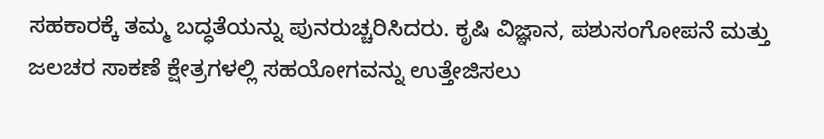ಸಹಕಾರಕ್ಕೆ ತಮ್ಮ ಬದ್ಧತೆಯನ್ನು ಪುನರುಚ್ಚರಿಸಿದರು. ಕೃಷಿ ವಿಜ್ಞಾನ, ಪಶುಸಂಗೋಪನೆ ಮತ್ತು ಜಲಚರ ಸಾಕಣೆ ಕ್ಷೇತ್ರಗಳಲ್ಲಿ ಸಹಯೋಗವನ್ನು ಉತ್ತೇಜಿಸಲು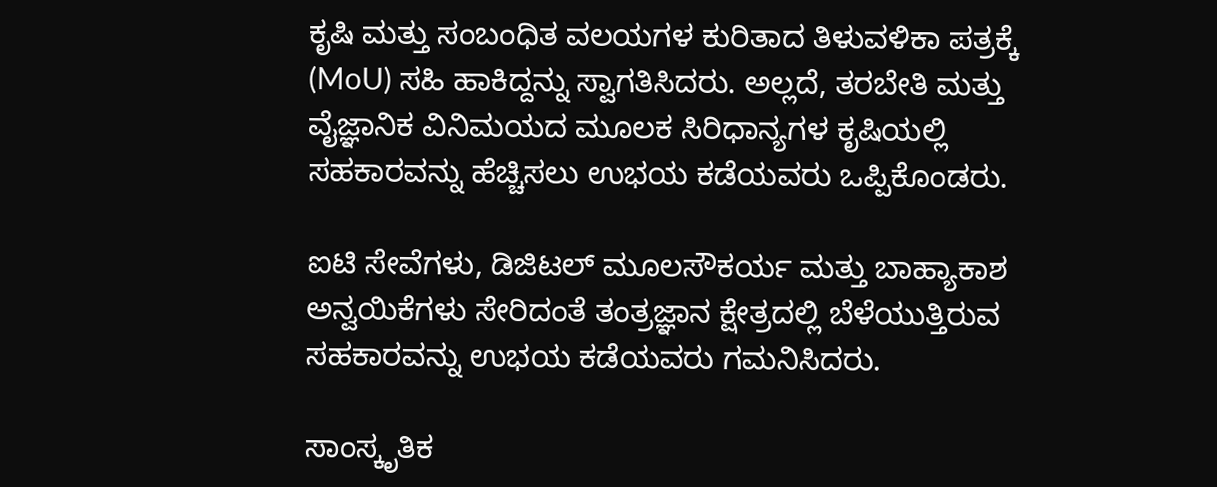ಕೃಷಿ ಮತ್ತು ಸಂಬಂಧಿತ ವಲಯಗಳ ಕುರಿತಾದ ತಿಳುವಳಿಕಾ ಪತ್ರಕ್ಕೆ (MoU) ಸಹಿ ಹಾಕಿದ್ದನ್ನು ಸ್ವಾಗತಿಸಿದರು. ಅಲ್ಲದೆ, ತರಬೇತಿ ಮತ್ತು ವೈಜ್ಞಾನಿಕ ವಿನಿಮಯದ ಮೂಲಕ ಸಿರಿಧಾನ್ಯಗಳ ಕೃಷಿಯಲ್ಲಿ ಸಹಕಾರವನ್ನು ಹೆಚ್ಚಿಸಲು ಉಭಯ ಕಡೆಯವರು ಒಪ್ಪಿಕೊಂಡರು.

ಐಟಿ ಸೇವೆಗಳು, ಡಿಜಿಟಲ್ ಮೂಲಸೌಕರ್ಯ ಮತ್ತು ಬಾಹ್ಯಾಕಾಶ ಅನ್ವಯಿಕೆಗಳು ಸೇರಿದಂತೆ ತಂತ್ರಜ್ಞಾನ ಕ್ಷೇತ್ರದಲ್ಲಿ ಬೆಳೆಯುತ್ತಿರುವ ಸಹಕಾರವನ್ನು ಉಭಯ ಕಡೆಯವರು ಗಮನಿಸಿದರು.

ಸಾಂಸ್ಕೃತಿಕ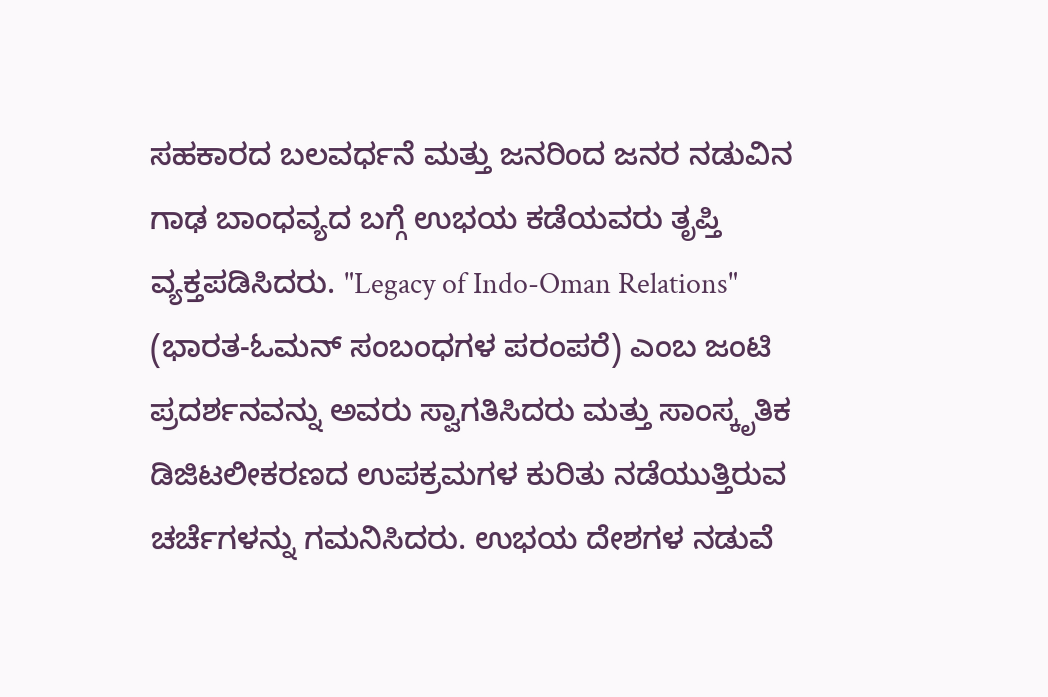ಸಹಕಾರದ ಬಲವರ್ಧನೆ ಮತ್ತು ಜನರಿಂದ ಜನರ ನಡುವಿನ ಗಾಢ ಬಾಂಧವ್ಯದ ಬಗ್ಗೆ ಉಭಯ ಕಡೆಯವರು ತೃಪ್ತಿ ವ್ಯಕ್ತಪಡಿಸಿದರು. "Legacy of Indo-Oman Relations" (ಭಾರತ-ಓಮನ್ ಸಂಬಂಧಗಳ ಪರಂಪರೆ) ಎಂಬ ಜಂಟಿ ಪ್ರದರ್ಶನವನ್ನು ಅವರು ಸ್ವಾಗತಿಸಿದರು ಮತ್ತು ಸಾಂಸ್ಕೃತಿಕ ಡಿಜಿಟಲೀಕರಣದ ಉಪಕ್ರಮಗಳ ಕುರಿತು ನಡೆಯುತ್ತಿರುವ ಚರ್ಚೆಗಳನ್ನು ಗಮನಿಸಿದರು. ಉಭಯ ದೇಶಗಳ ನಡುವೆ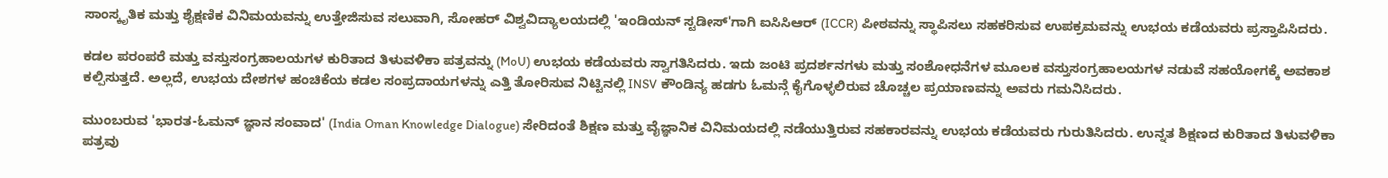ಸಾಂಸ್ಕೃತಿಕ ಮತ್ತು ಶೈಕ್ಷಣಿಕ ವಿನಿಮಯವನ್ನು ಉತ್ತೇಜಿಸುವ ಸಲುವಾಗಿ, ಸೋಹರ್ ವಿಶ್ವವಿದ್ಯಾಲಯದಲ್ಲಿ 'ಇಂಡಿಯನ್ ಸ್ಟಡೀಸ್'ಗಾಗಿ ಐಸಿಸಿಆರ್ (ICCR) ಪೀಠವನ್ನು ಸ್ಥಾಪಿಸಲು ಸಹಕರಿಸುವ ಉಪಕ್ರಮವನ್ನು ಉಭಯ ಕಡೆಯವರು ಪ್ರಸ್ತಾಪಿಸಿದರು.

ಕಡಲ ಪರಂಪರೆ ಮತ್ತು ವಸ್ತುಸಂಗ್ರಹಾಲಯಗಳ ಕುರಿತಾದ ತಿಳುವಳಿಕಾ ಪತ್ರವನ್ನು (MoU) ಉಭಯ ಕಡೆಯವರು ಸ್ವಾಗತಿಸಿದರು. ಇದು ಜಂಟಿ ಪ್ರದರ್ಶನಗಳು ಮತ್ತು ಸಂಶೋಧನೆಗಳ ಮೂಲಕ ವಸ್ತುಸಂಗ್ರಹಾಲಯಗಳ ನಡುವೆ ಸಹಯೋಗಕ್ಕೆ ಅವಕಾಶ ಕಲ್ಪಿಸುತ್ತದೆ. ಅಲ್ಲದೆ, ಉಭಯ ದೇಶಗಳ ಹಂಚಿಕೆಯ ಕಡಲ ಸಂಪ್ರದಾಯಗಳನ್ನು ಎತ್ತಿ ತೋರಿಸುವ ನಿಟ್ಟಿನಲ್ಲಿ INSV ಕೌಂಡಿನ್ಯ ಹಡಗು ಓಮನ್ಗೆ ಕೈಗೊಳ್ಳಲಿರುವ ಚೊಚ್ಚಲ ಪ್ರಯಾಣವನ್ನು ಅವರು ಗಮನಿಸಿದರು.

ಮುಂಬರುವ 'ಭಾರತ-ಓಮನ್ ಜ್ಞಾನ ಸಂವಾದ' (India Oman Knowledge Dialogue) ಸೇರಿದಂತೆ ಶಿಕ್ಷಣ ಮತ್ತು ವೈಜ್ಞಾನಿಕ ವಿನಿಮಯದಲ್ಲಿ ನಡೆಯುತ್ತಿರುವ ಸಹಕಾರವನ್ನು ಉಭಯ ಕಡೆಯವರು ಗುರುತಿಸಿದರು. ಉನ್ನತ ಶಿಕ್ಷಣದ ಕುರಿತಾದ ತಿಳುವಳಿಕಾ ಪತ್ರವು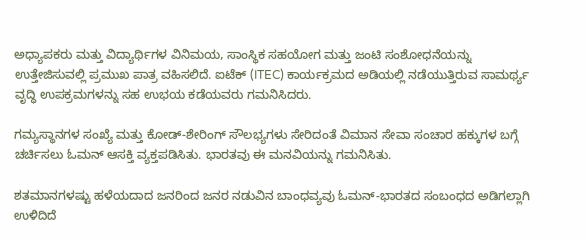ಅಧ್ಯಾಪಕರು ಮತ್ತು ವಿದ್ಯಾರ್ಥಿಗಳ ವಿನಿಮಯ, ಸಾಂಸ್ಥಿಕ ಸಹಯೋಗ ಮತ್ತು ಜಂಟಿ ಸಂಶೋಧನೆಯನ್ನು ಉತ್ತೇಜಿಸುವಲ್ಲಿ ಪ್ರಮುಖ ಪಾತ್ರ ವಹಿಸಲಿದೆ. ಐಟೆಕ್ (ITEC) ಕಾರ್ಯಕ್ರಮದ ಅಡಿಯಲ್ಲಿ ನಡೆಯುತ್ತಿರುವ ಸಾಮರ್ಥ್ಯ ವೃದ್ಧಿ ಉಪಕ್ರಮಗಳನ್ನು ಸಹ ಉಭಯ ಕಡೆಯವರು ಗಮನಿಸಿದರು.

ಗಮ್ಯಸ್ಥಾನಗಳ ಸಂಖ್ಯೆ ಮತ್ತು ಕೋಡ್-ಶೇರಿಂಗ್ ಸೌಲಭ್ಯಗಳು ಸೇರಿದಂತೆ ವಿಮಾನ ಸೇವಾ ಸಂಚಾರ ಹಕ್ಕುಗಳ ಬಗ್ಗೆ ಚರ್ಚಿಸಲು ಓಮನ್ ಆಸಕ್ತಿ ವ್ಯಕ್ತಪಡಿಸಿತು. ಭಾರತವು ಈ ಮನವಿಯನ್ನು ಗಮನಿಸಿತು.

ಶತಮಾನಗಳಷ್ಟು ಹಳೆಯದಾದ ಜನರಿಂದ ಜನರ ನಡುವಿನ ಬಾಂಧವ್ಯವು ಓಮನ್-ಭಾರತದ ಸಂಬಂಧದ ಅಡಿಗಲ್ಲಾಗಿ ಉಳಿದಿದೆ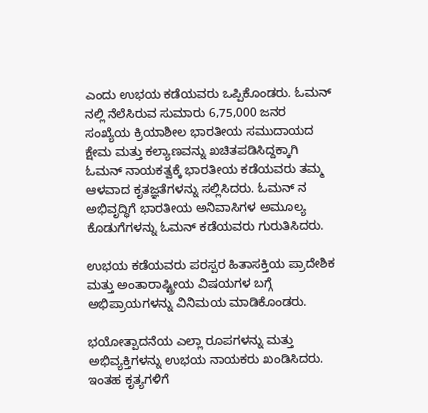ಎಂದು ಉಭಯ ಕಡೆಯವರು ಒಪ್ಪಿಕೊಂಡರು. ಓಮನ್ ನಲ್ಲಿ ನೆಲೆಸಿರುವ ಸುಮಾರು 6,75,000 ಜನರ ಸಂಖ್ಯೆಯ ಕ್ರಿಯಾಶೀಲ ಭಾರತೀಯ ಸಮುದಾಯದ ಕ್ಷೇಮ ಮತ್ತು ಕಲ್ಯಾಣವನ್ನು ಖಚಿತಪಡಿಸಿದ್ದಕ್ಕಾಗಿ ಓಮನ್ ನಾಯಕತ್ವಕ್ಕೆ ಭಾರತೀಯ ಕಡೆಯವರು ತಮ್ಮ ಆಳವಾದ ಕೃತಜ್ಞತೆಗಳನ್ನು ಸಲ್ಲಿಸಿದರು. ಓಮನ್ ನ ಅಭಿವೃದ್ಧಿಗೆ ಭಾರತೀಯ ಅನಿವಾಸಿಗಳ ಅಮೂಲ್ಯ ಕೊಡುಗೆಗಳನ್ನು ಓಮನ್ ಕಡೆಯವರು ಗುರುತಿಸಿದರು.

ಉಭಯ ಕಡೆಯವರು ಪರಸ್ಪರ ಹಿತಾಸಕ್ತಿಯ ಪ್ರಾದೇಶಿಕ ಮತ್ತು ಅಂತಾರಾಷ್ಟ್ರೀಯ ವಿಷಯಗಳ ಬಗ್ಗೆ ಅಭಿಪ್ರಾಯಗಳನ್ನು ವಿನಿಮಯ ಮಾಡಿಕೊಂಡರು.

ಭಯೋತ್ಪಾದನೆಯ ಎಲ್ಲಾ ರೂಪಗಳನ್ನು ಮತ್ತು ಅಭಿವ್ಯಕ್ತಿಗಳನ್ನು ಉಭಯ ನಾಯಕರು ಖಂಡಿಸಿದರು. ಇಂತಹ ಕೃತ್ಯಗಳಿಗೆ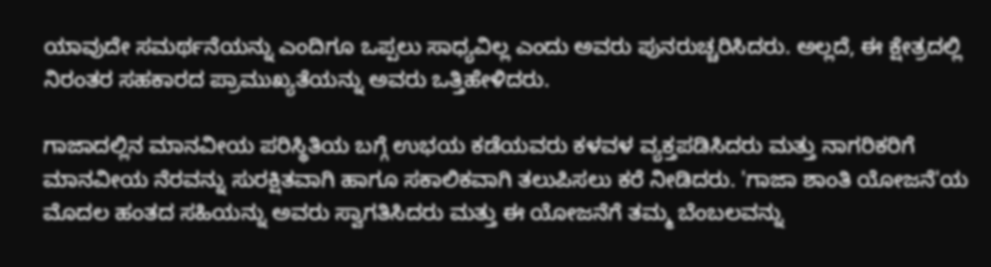ಯಾವುದೇ ಸಮರ್ಥನೆಯನ್ನು ಎಂದಿಗೂ ಒಪ್ಪಲು ಸಾಧ್ಯವಿಲ್ಲ ಎಂದು ಅವರು ಪುನರುಚ್ಚರಿಸಿದರು. ಅಲ್ಲದೆ, ಈ ಕ್ಷೇತ್ರದಲ್ಲಿ ನಿರಂತರ ಸಹಕಾರದ ಪ್ರಾಮುಖ್ಯತೆಯನ್ನು ಅವರು ಒತ್ತಿಹೇಳಿದರು.

ಗಾಜಾದಲ್ಲಿನ ಮಾನವೀಯ ಪರಿಸ್ಥಿತಿಯ ಬಗ್ಗೆ ಉಭಯ ಕಡೆಯವರು ಕಳವಳ ವ್ಯಕ್ತಪಡಿಸಿದರು ಮತ್ತು ನಾಗರಿಕರಿಗೆ ಮಾನವೀಯ ನೆರವನ್ನು ಸುರಕ್ಷಿತವಾಗಿ ಹಾಗೂ ಸಕಾಲಿಕವಾಗಿ ತಲುಪಿಸಲು ಕರೆ ನೀಡಿದರು. 'ಗಾಜಾ ಶಾಂತಿ ಯೋಜನೆ'ಯ ಮೊದಲ ಹಂತದ ಸಹಿಯನ್ನು ಅವರು ಸ್ವಾಗತಿಸಿದರು ಮತ್ತು ಈ ಯೋಜನೆಗೆ ತಮ್ಮ ಬೆಂಬಲವನ್ನು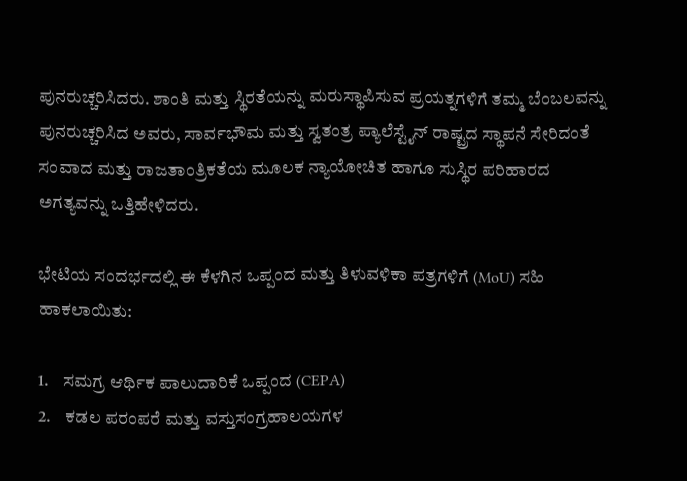ಪುನರುಚ್ಚರಿಸಿದರು. ಶಾಂತಿ ಮತ್ತು ಸ್ಥಿರತೆಯನ್ನು ಮರುಸ್ಥಾಪಿಸುವ ಪ್ರಯತ್ನಗಳಿಗೆ ತಮ್ಮ ಬೆಂಬಲವನ್ನು ಪುನರುಚ್ಚರಿಸಿದ ಅವರು, ಸಾರ್ವಭೌಮ ಮತ್ತು ಸ್ವತಂತ್ರ ಪ್ಯಾಲೆಸ್ಟೈನ್ ರಾಷ್ಟ್ರದ ಸ್ಥಾಪನೆ ಸೇರಿದಂತೆ ಸಂವಾದ ಮತ್ತು ರಾಜತಾಂತ್ರಿಕತೆಯ ಮೂಲಕ ನ್ಯಾಯೋಚಿತ ಹಾಗೂ ಸುಸ್ಥಿರ ಪರಿಹಾರದ ಅಗತ್ಯವನ್ನು ಒತ್ತಿಹೇಳಿದರು.

ಭೇಟಿಯ ಸಂದರ್ಭದಲ್ಲಿ ಈ ಕೆಳಗಿನ ಒಪ್ಪಂದ ಮತ್ತು ತಿಳುವಳಿಕಾ ಪತ್ರಗಳಿಗೆ (MoU) ಸಹಿ ಹಾಕಲಾಯಿತು:

1.    ಸಮಗ್ರ ಆರ್ಥಿಕ ಪಾಲುದಾರಿಕೆ ಒಪ್ಪಂದ (CEPA)
2.    ಕಡಲ ಪರಂಪರೆ ಮತ್ತು ವಸ್ತುಸಂಗ್ರಹಾಲಯಗಳ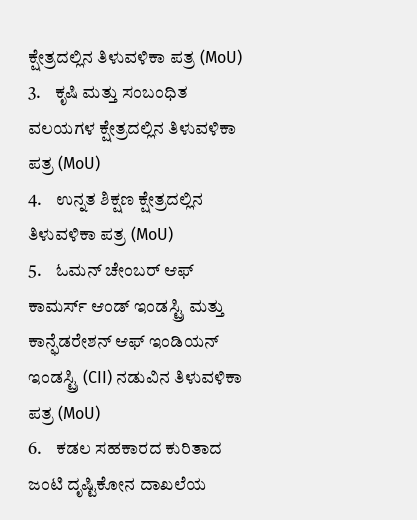ಕ್ಷೇತ್ರದಲ್ಲಿನ ತಿಳುವಳಿಕಾ ಪತ್ರ (MoU)
3.    ಕೃಷಿ ಮತ್ತು ಸಂಬಂಧಿತ ವಲಯಗಳ ಕ್ಷೇತ್ರದಲ್ಲಿನ ತಿಳುವಳಿಕಾ ಪತ್ರ (MoU)
4.    ಉನ್ನತ ಶಿಕ್ಷಣ ಕ್ಷೇತ್ರದಲ್ಲಿನ ತಿಳುವಳಿಕಾ ಪತ್ರ (MoU)
5.    ಓಮನ್ ಚೇಂಬರ್ ಆಫ್ ಕಾಮರ್ಸ್ ಆಂಡ್ ಇಂಡಸ್ಟ್ರಿ ಮತ್ತು ಕಾನ್ಫೆಡರೇಶನ್ ಆಫ್ ಇಂಡಿಯನ್ ಇಂಡಸ್ಟ್ರಿ (CII) ನಡುವಿನ ತಿಳುವಳಿಕಾ ಪತ್ರ (MoU)
6.    ಕಡಲ ಸಹಕಾರದ ಕುರಿತಾದ ಜಂಟಿ ದೃಷ್ಟಿಕೋನ ದಾಖಲೆಯ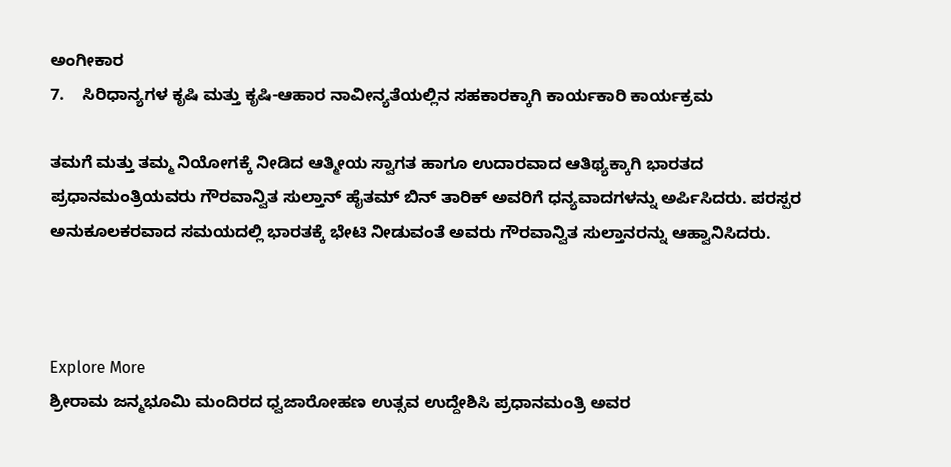ಅಂಗೀಕಾರ
7.    ಸಿರಿಧಾನ್ಯಗಳ ಕೃಷಿ ಮತ್ತು ಕೃಷಿ-ಆಹಾರ ನಾವೀನ್ಯತೆಯಲ್ಲಿನ ಸಹಕಾರಕ್ಕಾಗಿ ಕಾರ್ಯಕಾರಿ ಕಾರ್ಯಕ್ರಮ

ತಮಗೆ ಮತ್ತು ತಮ್ಮ ನಿಯೋಗಕ್ಕೆ ನೀಡಿದ ಆತ್ಮೀಯ ಸ್ವಾಗತ ಹಾಗೂ ಉದಾರವಾದ ಆತಿಥ್ಯಕ್ಕಾಗಿ ಭಾರತದ ಪ್ರಧಾನಮಂತ್ರಿಯವರು ಗೌರವಾನ್ವಿತ ಸುಲ್ತಾನ್ ಹೈತಮ್ ಬಿನ್ ತಾರಿಕ್ ಅವರಿಗೆ ಧನ್ಯವಾದಗಳನ್ನು ಅರ್ಪಿಸಿದರು. ಪರಸ್ಪರ ಅನುಕೂಲಕರವಾದ ಸಮಯದಲ್ಲಿ ಭಾರತಕ್ಕೆ ಭೇಟಿ ನೀಡುವಂತೆ ಅವರು ಗೌರವಾನ್ವಿತ ಸುಲ್ತಾನರನ್ನು ಆಹ್ವಾನಿಸಿದರು.



Explore More
ಶ್ರೀರಾಮ ಜನ್ಮಭೂಮಿ ಮಂದಿರದ ಧ್ವಜಾರೋಹಣ ಉತ್ಸವ ಉದ್ದೇಶಿಸಿ ಪ್ರಧಾನಮಂತ್ರಿ ಅವರ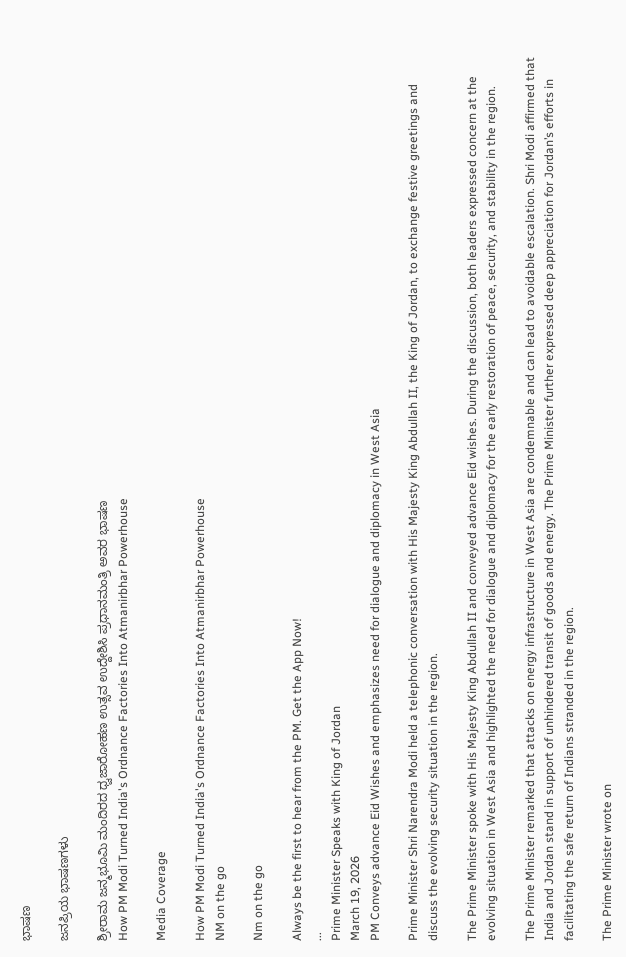ಭಾಷಣ

ಜನಪ್ರಿಯ ಭಾಷಣಗಳು

ಶ್ರೀರಾಮ ಜನ್ಮಭೂಮಿ ಮಂದಿರದ ಧ್ವಜಾರೋಹಣ ಉತ್ಸವ ಉದ್ದೇಶಿಸಿ ಪ್ರಧಾನಮಂತ್ರಿ ಅವರ ಭಾಷಣ
How PM Modi Turned India's Ordnance Factories Into Atmanirbhar Powerhouse

Media Coverage

How PM Modi Turned India's Ordnance Factories Into Atmanirbhar Powerhouse
NM on the go

Nm on the go

Always be the first to hear from the PM. Get the App Now!
...
Prime Minister Speaks with King of Jordan
March 19, 2026
PM Conveys advance Eid Wishes and emphasizes need for dialogue and diplomacy in West Asia

Prime Minister Shri Narendra Modi held a telephonic conversation with His Majesty King Abdullah II, the King of Jordan, to exchange festive greetings and discuss the evolving security situation in the region.

The Prime Minister spoke with His Majesty King Abdullah II and conveyed advance Eid wishes. During the discussion, both leaders expressed concern at the evolving situation in West Asia and highlighted the need for dialogue and diplomacy for the early restoration of peace, security, and stability in the region.

The Prime Minister remarked that attacks on energy infrastructure in West Asia are condemnable and can lead to avoidable escalation. Shri Modi affirmed that India and Jordan stand in support of unhindered transit of goods and energy. The Prime Minister further expressed deep appreciation for Jordan’s efforts in facilitating the safe return of Indians stranded in the region.

The Prime Minister wrote on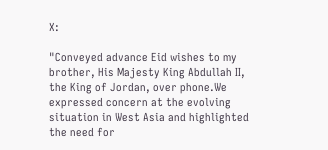X:

"Conveyed advance Eid wishes to my brother, His Majesty King Abdullah II, the King of Jordan, over phone.We expressed concern at the evolving situation in West Asia and highlighted the need for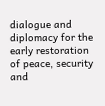dialogue and diplomacy for the early restoration of peace, security and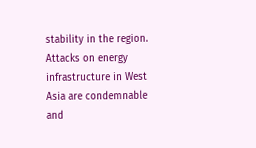stability in the region. Attacks on energy infrastructure in West Asia are condemnable and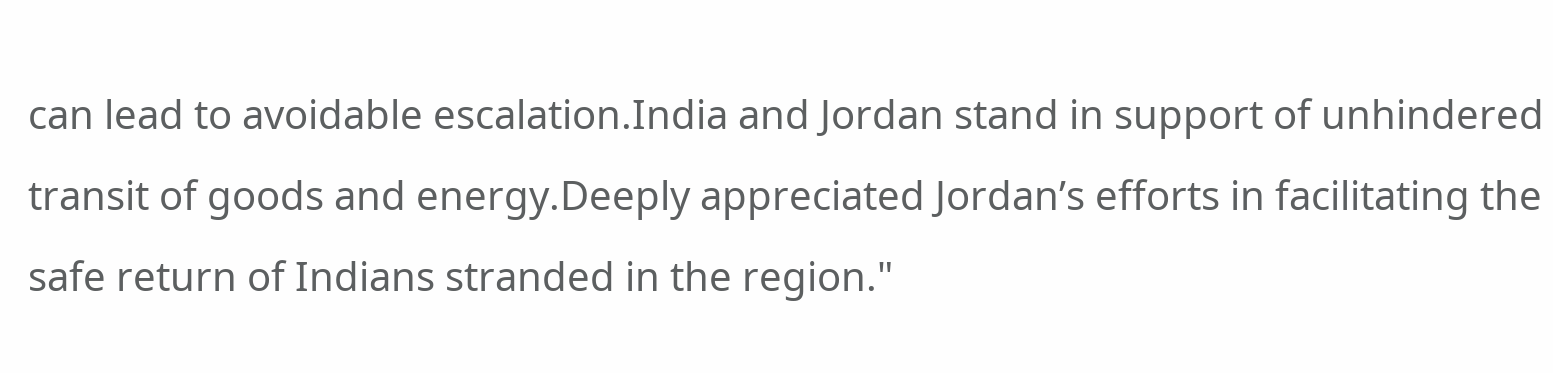can lead to avoidable escalation.India and Jordan stand in support of unhindered transit of goods and energy.Deeply appreciated Jordan’s efforts in facilitating the safe return of Indians stranded in the region."